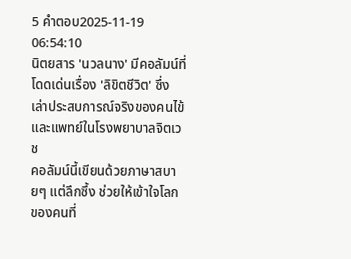5 คำตอบ2025-11-19 06:54:10
นิตยสาร 'นวลนาง' มีคอลัมน์ที่โดดเด่นเรื่อง 'ลิขิตชีวิต' ซึ่งเล่าประสบการณ์จริงของคนไข้และแพทย์ในโรงพยาบาลจิตเวช
คอลัมน์นี้เขียนด้วยภาษาสบายๆ แต่ลึกซึ้ง ช่วยให้เข้าใจโลกของคนที่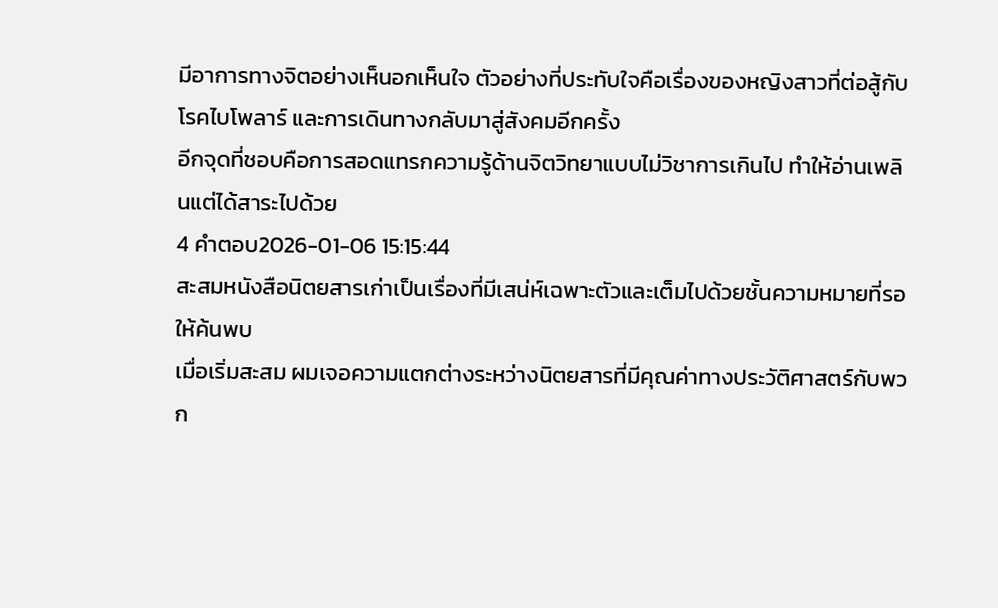มีอาการทางจิตอย่างเห็นอกเห็นใจ ตัวอย่างที่ประทับใจคือเรื่องของหญิงสาวที่ต่อสู้กับโรคไบโพลาร์ และการเดินทางกลับมาสู่สังคมอีกครั้ง
อีกจุดที่ชอบคือการสอดแทรกความรู้ด้านจิตวิทยาแบบไม่วิชาการเกินไป ทำให้อ่านเพลินแต่ได้สาระไปด้วย
4 คำตอบ2026-01-06 15:15:44
สะสมหนังสือนิตยสารเก่าเป็นเรื่องที่มีเสน่ห์เฉพาะตัวและเต็มไปด้วยชั้นความหมายที่รอให้ค้นพบ
เมื่อเริ่มสะสม ผมเจอความแตกต่างระหว่างนิตยสารที่มีคุณค่าทางประวัติศาสตร์กับพวก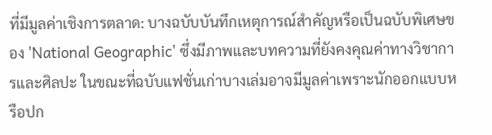ที่มีมูลค่าเชิงการตลาด: บางฉบับบันทึกเหตุการณ์สำคัญหรือเป็นฉบับพิเศษของ 'National Geographic' ซึ่งมีภาพและบทความที่ยังคงคุณค่าทางวิชาการและศิลปะ ในขณะที่ฉบับแฟชั่นเก่าบางเล่มอาจมีมูลค่าเพราะนักออกแบบหรือปก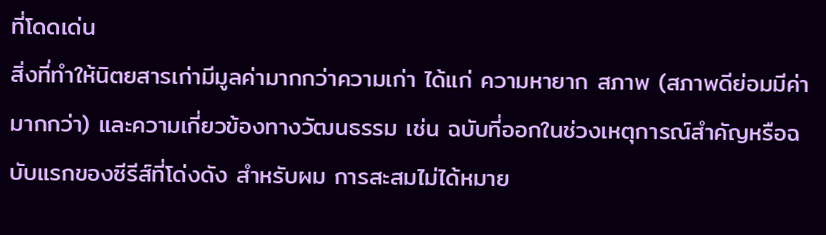ที่โดดเด่น
สิ่งที่ทำให้นิตยสารเก่ามีมูลค่ามากกว่าความเก่า ได้แก่ ความหายาก สภาพ (สภาพดีย่อมมีค่ามากกว่า) และความเกี่ยวข้องทางวัฒนธรรม เช่น ฉบับที่ออกในช่วงเหตุการณ์สำคัญหรือฉบับแรกของซีรีส์ที่โด่งดัง สำหรับผม การสะสมไม่ได้หมาย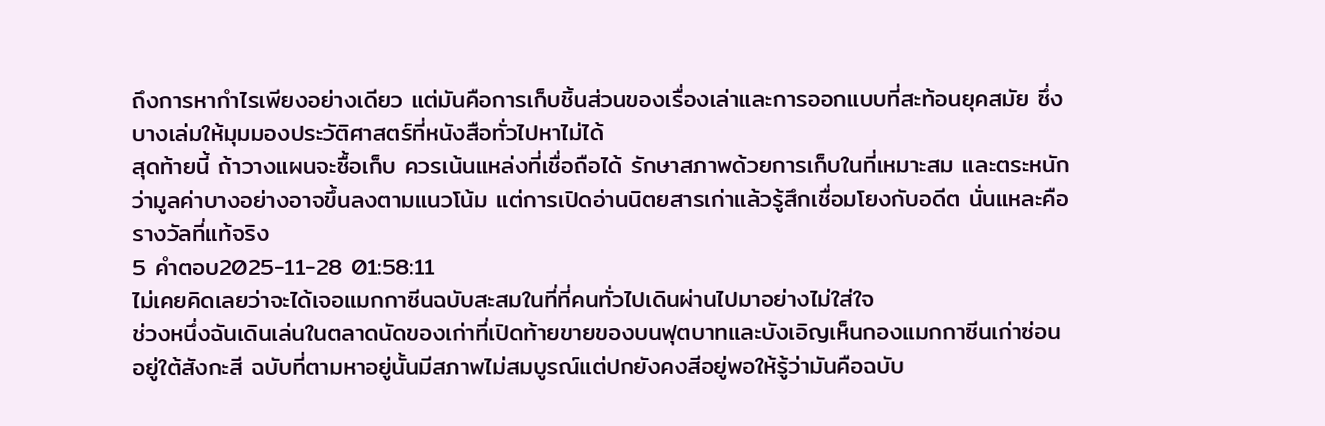ถึงการหากำไรเพียงอย่างเดียว แต่มันคือการเก็บชิ้นส่วนของเรื่องเล่าและการออกแบบที่สะท้อนยุคสมัย ซึ่งบางเล่มให้มุมมองประวัติศาสตร์ที่หนังสือทั่วไปหาไม่ได้
สุดท้ายนี้ ถ้าวางแผนจะซื้อเก็บ ควรเน้นแหล่งที่เชื่อถือได้ รักษาสภาพด้วยการเก็บในที่เหมาะสม และตระหนักว่ามูลค่าบางอย่างอาจขึ้นลงตามแนวโน้ม แต่การเปิดอ่านนิตยสารเก่าแล้วรู้สึกเชื่อมโยงกับอดีต นั่นแหละคือรางวัลที่แท้จริง
5 คำตอบ2025-11-28 01:58:11
ไม่เคยคิดเลยว่าจะได้เจอแมกกาซีนฉบับสะสมในที่ที่คนทั่วไปเดินผ่านไปมาอย่างไม่ใส่ใจ
ช่วงหนึ่งฉันเดินเล่นในตลาดนัดของเก่าที่เปิดท้ายขายของบนฟุตบาทและบังเอิญเห็นกองแมกกาซีนเก่าซ่อนอยู่ใต้สังกะสี ฉบับที่ตามหาอยู่นั้นมีสภาพไม่สมบูรณ์แต่ปกยังคงสีอยู่พอให้รู้ว่ามันคือฉบับ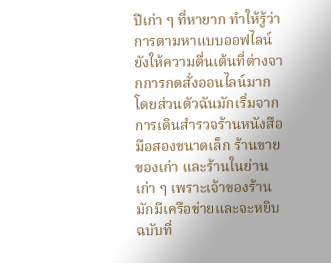ปีเก่า ๆ ที่หายาก ทำให้รู้ว่าการตามหาแบบออฟไลน์ยังให้ความตื่นเต้นที่ต่างจากการกดสั่งออนไลน์มาก
โดยส่วนตัวฉันมักเริ่มจากการเดินสำรวจร้านหนังสือมือสองขนาดเล็ก ร้านขายของเก่า และร้านในย่านเก่า ๆ เพราะเจ้าของร้านมักมีเครือข่ายและจะหยิบฉบับที่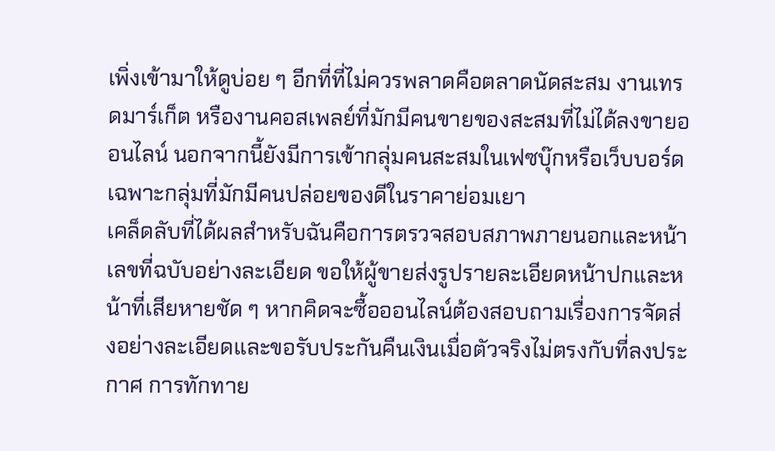เพิ่งเข้ามาให้ดูบ่อย ๆ อีกที่ที่ไม่ควรพลาดคือตลาดนัดสะสม งานเทรดมาร์เก็ต หรืองานคอสเพลย์ที่มักมีคนขายของสะสมที่ไม่ได้ลงขายออนไลน์ นอกจากนี้ยังมีการเข้ากลุ่มคนสะสมในเฟซบุ๊กหรือเว็บบอร์ดเฉพาะกลุ่มที่มักมีคนปล่อยของดีในราคาย่อมเยา
เคล็ดลับที่ได้ผลสำหรับฉันคือการตรวจสอบสภาพภายนอกและหน้าเลขที่ฉบับอย่างละเอียด ขอให้ผู้ขายส่งรูปรายละเอียดหน้าปกและหน้าที่เสียหายชัด ๆ หากคิดจะซื้อออนไลน์ต้องสอบถามเรื่องการจัดส่งอย่างละเอียดและขอรับประกันคืนเงินเมื่อตัวจริงไม่ตรงกับที่ลงประกาศ การทักทาย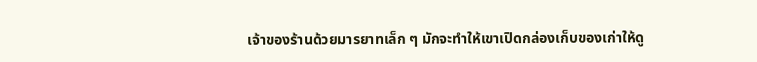เจ้าของร้านด้วยมารยาทเล็ก ๆ มักจะทำให้เขาเปิดกล่องเก็บของเก่าให้ดู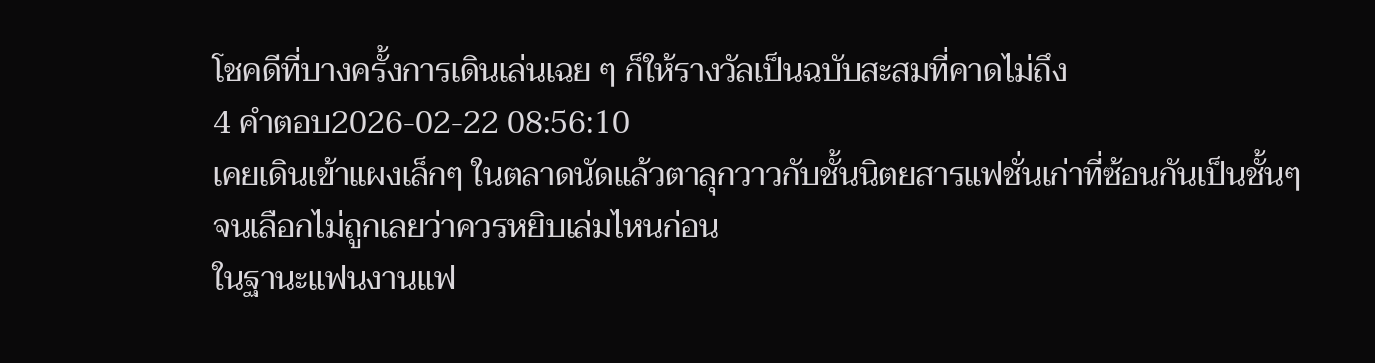โชคดีที่บางครั้งการเดินเล่นเฉย ๆ ก็ให้รางวัลเป็นฉบับสะสมที่คาดไม่ถึง
4 คำตอบ2026-02-22 08:56:10
เคยเดินเข้าแผงเล็กๆ ในตลาดนัดแล้วตาลุกวาวกับชั้นนิตยสารแฟชั่นเก่าที่ซ้อนกันเป็นชั้นๆ จนเลือกไม่ถูกเลยว่าควรหยิบเล่มไหนก่อน
ในฐานะแฟนงานแฟ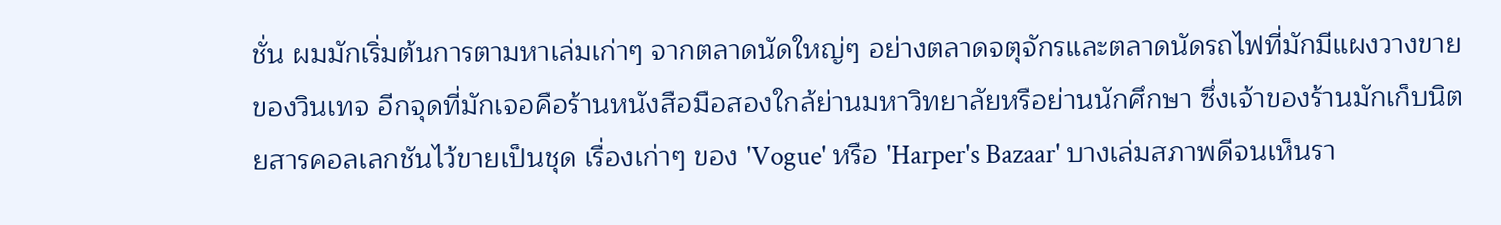ชั่น ผมมักเริ่มต้นการตามหาเล่มเก่าๆ จากตลาดนัดใหญ่ๆ อย่างตลาดจตุจักรและตลาดนัดรถไฟที่มักมีแผงวางขายของวินเทจ อีกจุดที่มักเจอคือร้านหนังสือมือสองใกล้ย่านมหาวิทยาลัยหรือย่านนักศึกษา ซึ่งเจ้าของร้านมักเก็บนิตยสารคอลเลกชันไว้ขายเป็นชุด เรื่องเก่าๆ ของ 'Vogue' หรือ 'Harper's Bazaar' บางเล่มสภาพดีจนเห็นรา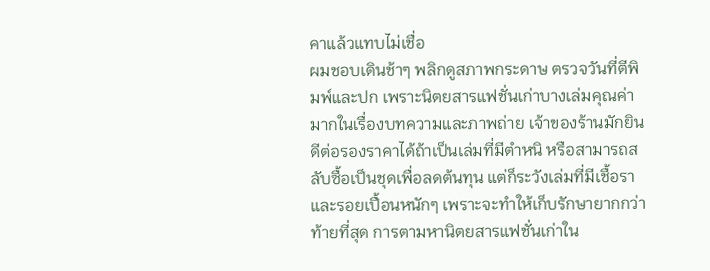คาแล้วแทบไม่เชื่อ
ผมชอบเดินช้าๆ พลิกดูสภาพกระดาษ ตรวจวันที่ตีพิมพ์และปก เพราะนิตยสารแฟชั่นเก่าบางเล่มคุณค่ามากในเรื่องบทความและภาพถ่าย เจ้าของร้านมักยินดีต่อรองราคาได้ถ้าเป็นเล่มที่มีตำหนิ หรือสามารถสลับซื้อเป็นชุดเพื่อลดต้นทุน แต่ก็ระวังเล่มที่มีเชื้อราและรอยเปื้อนหนักๆ เพราะจะทำให้เก็บรักษายากกว่า
ท้ายที่สุด การตามหานิตยสารแฟชั่นเก่าใน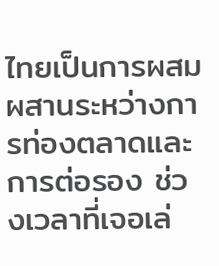ไทยเป็นการผสมผสานระหว่างการท่องตลาดและการต่อรอง ช่วงเวลาที่เจอเล่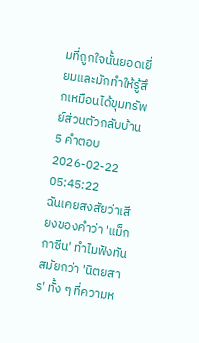มที่ถูกใจนั้นยอดเยี่ยมและมักทำให้รู้สึกเหมือนได้ขุมทรัพย์ส่วนตัวกลับบ้าน
5 คำตอบ2026-02-22 05:45:22
ฉันเคยสงสัยว่าเสียงของคำว่า 'แม็กกาซีน' ทำไมฟังทันสมัยกว่า 'นิตยสาร' ทั้ง ๆ ที่ความห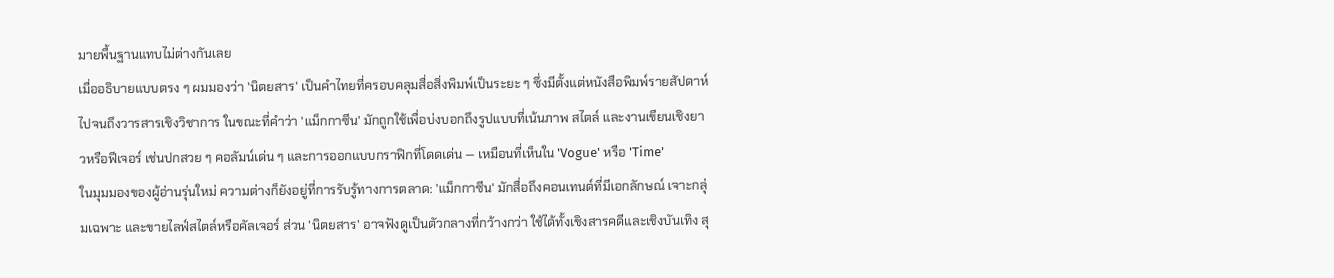มายพื้นฐานแทบไม่ต่างกันเลย
เมื่ออธิบายแบบตรง ๆ ผมมองว่า 'นิตยสาร' เป็นคำไทยที่ครอบคลุมสื่อสิ่งพิมพ์เป็นระยะ ๆ ซึ่งมีตั้งแต่หนังสือพิมพ์รายสัปดาห์ไปจนถึงวารสารเชิงวิชาการ ในขณะที่คำว่า 'แม็กกาซีน' มักถูกใช้เพื่อบ่งบอกถึงรูปแบบที่เน้นภาพ สไตล์ และงานเขียนเชิงยาวหรือฟีเจอร์ เช่นปกสวย ๆ คอลัมน์เด่น ๆ และการออกแบบกราฟิกที่โดดเด่น — เหมือนที่เห็นใน 'Vogue' หรือ 'Time'
ในมุมมองของผู้อ่านรุ่นใหม่ ความต่างก็ยังอยู่ที่การรับรู้ทางการตลาด: 'แม็กกาซีน' มักสื่อถึงคอนเทนต์ที่มีเอกลักษณ์ เจาะกลุ่มเฉพาะ และขายไลฟ์สไตล์หรือคัลเจอร์ ส่วน 'นิตยสาร' อาจฟังดูเป็นตัวกลางที่กว้างกว่า ใช้ได้ทั้งเชิงสารคดีและเชิงบันเทิง สุ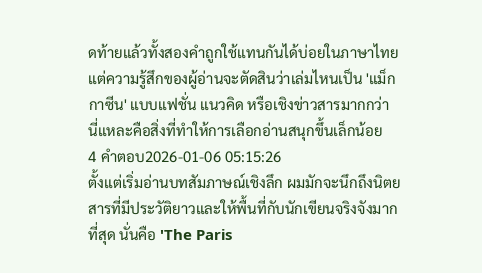ดท้ายแล้วทั้งสองคำถูกใช้แทนกันได้บ่อยในภาษาไทย แต่ความรู้สึกของผู้อ่านจะตัดสินว่าเล่มไหนเป็น 'แม็กกาซีน' แบบแฟชั่น แนวคิด หรือเชิงข่าวสารมากกว่า นี่แหละคือสิ่งที่ทำให้การเลือกอ่านสนุกขึ้นเล็กน้อย
4 คำตอบ2026-01-06 05:15:26
ตั้งแต่เริ่มอ่านบทสัมภาษณ์เชิงลึก ผมมักจะนึกถึงนิตยสารที่มีประวัติยาวและให้พื้นที่กับนักเขียนจริงจังมากที่สุด นั่นคือ 'The Paris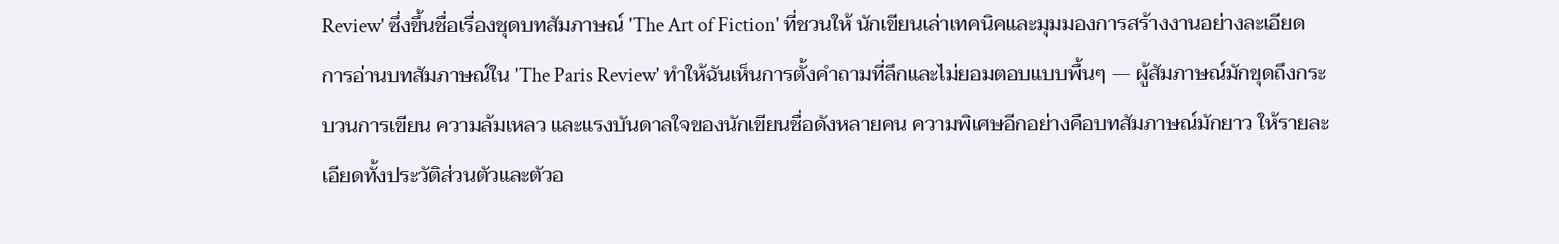Review' ซึ่งขึ้นชื่อเรื่องชุดบทสัมภาษณ์ 'The Art of Fiction' ที่ชวนให้ นักเขียนเล่าเทคนิคและมุมมองการสร้างงานอย่างละเอียด
การอ่านบทสัมภาษณ์ใน 'The Paris Review' ทำให้ฉันเห็นการตั้งคำถามที่ลึกและไม่ยอมตอบแบบพื้นๆ — ผู้สัมภาษณ์มักขุดถึงกระบวนการเขียน ความล้มเหลว และแรงบันดาลใจของนักเขียนชื่อดังหลายคน ความพิเศษอีกอย่างคือบทสัมภาษณ์มักยาว ให้รายละเอียดทั้งประวัติส่วนตัวและตัวอ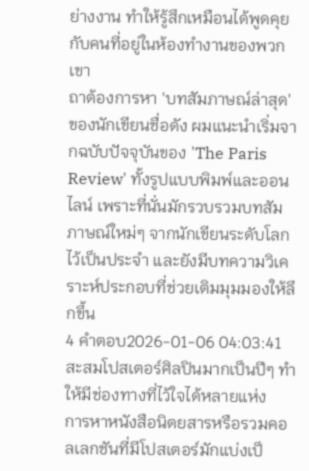ย่างงาน ทำให้รู้สึกเหมือนได้พูดคุยกับคนที่อยู่ในห้องทำงานของพวกเขา
ถาต้องการหา 'บทสัมภาษณ์ล่าสุด' ของนักเขียนชื่อดัง ผมแนะนำเริ่มจากฉบับปัจจุบันของ 'The Paris Review' ทั้งรูปแบบพิมพ์และออนไลน์ เพราะที่นั่นมักรวบรวมบทสัมภาษณ์ใหม่ๆ จากนักเขียนระดับโลกไว้เป็นประจำ และยังมีบทความวิเคราะห์ประกอบที่ช่วยเติมมุมมองให้ลึกขึ้น
4 คำตอบ2026-01-06 04:03:41
สะสมโปสเตอร์ศิลปินมากเป็นปีๆ ทำให้มีช่องทางที่ไว้ใจได้หลายแห่ง
การหาหนังสือนิตยสารหรือรวมคอลเลกชันที่มีโปสเตอร์มักแบ่งเป็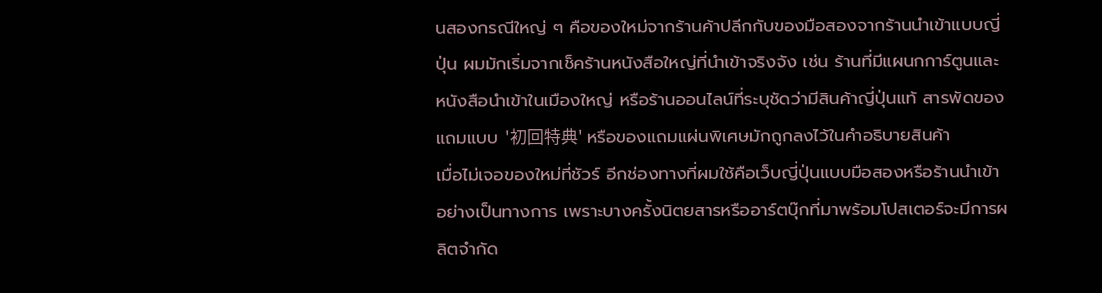นสองกรณีใหญ่ ๆ คือของใหม่จากร้านค้าปลีกกับของมือสองจากร้านนำเข้าแบบญี่ปุ่น ผมมักเริ่มจากเช็คร้านหนังสือใหญ่ที่นำเข้าจริงจัง เช่น ร้านที่มีแผนกการ์ตูนและหนังสือนำเข้าในเมืองใหญ่ หรือร้านออนไลน์ที่ระบุชัดว่ามีสินค้าญี่ปุ่นแท้ สารพัดของแถมแบบ '初回特典' หรือของแถมแผ่นพิเศษมักถูกลงไว้ในคำอธิบายสินค้า
เมื่อไม่เจอของใหม่ที่ชัวร์ อีกช่องทางที่ผมใช้คือเว็บญี่ปุ่นแบบมือสองหรือร้านนำเข้าอย่างเป็นทางการ เพราะบางครั้งนิตยสารหรืออาร์ตบุ๊กที่มาพร้อมโปสเตอร์จะมีการผลิตจำกัด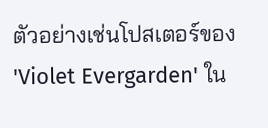ตัวอย่างเช่นโปสเตอร์ของ 'Violet Evergarden' ใน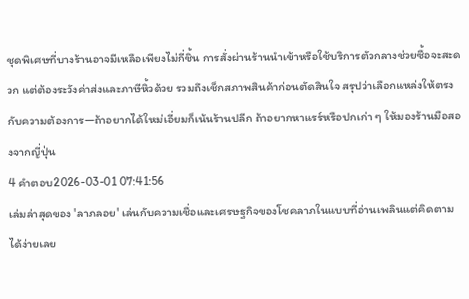ชุดพิเศษที่บางร้านอาจมีเหลือเพียงไม่กี่ชิ้น การสั่งผ่านร้านนำเข้าหรือใช้บริการตัวกลางช่วยซื้อจะสะดวก แต่ต้องระวังค่าส่งและภาษีหิ้วด้วย รวมถึงเช็กสภาพสินค้าก่อนตัดสินใจ สรุปว่าเลือกแหล่งให้ตรงกับความต้องการ—ถ้าอยากได้ใหม่เอี่ยมก็เน้นร้านปลีก ถ้าอยากหาแรร์หรือปกเก่า ๆ ให้มองร้านมือสองจากญี่ปุ่น
4 คำตอบ2026-03-01 07:41:56
เล่มล่าสุดของ 'ลาภลอย' เล่นกับความเชื่อและเศรษฐกิจของโชคลาภในแบบที่อ่านเพลินแต่คิดตามได้ง่ายเลย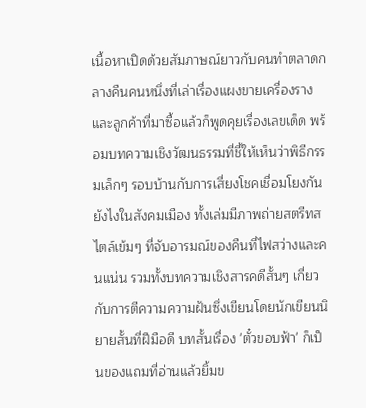เนื้อหาเปิดด้วยสัมภาษณ์ยาวกับคนทำตลาดกลางคืนคนหนึ่งที่เล่าเรื่องแผงขายเครื่องรางและลูกค้าที่มาซื้อแล้วก็พูดคุยเรื่องเลขเด็ด พร้อมบทความเชิงวัฒนธรรมที่ชี้ให้เห็นว่าพิธีกรรมเล็กๆ รอบบ้านกับการเสี่ยงโชคเชื่อมโยงกันยังไงในสังคมเมือง ทั้งเล่มมีภาพถ่ายสตรีทสไตล์เข้มๆ ที่จับอารมณ์ของคืนที่ไฟสว่างและคนแน่น รวมทั้งบทความเชิงสารคดีสั้นๆ เกี่ยวกับการตีความความฝันซึ่งเขียนโดยนักเขียนนิยายสั้นที่ฝีมือดี บทสั้นเรื่อง 'ตั๋วขอบฟ้า' ก็เป็นของแถมที่อ่านแล้วยิ้มข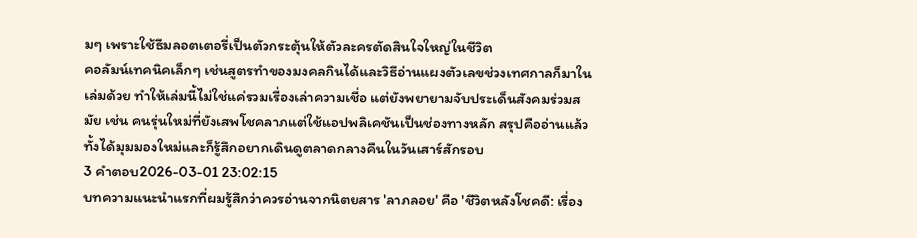มๆ เพราะใช้ธีมลอตเตอรี่เป็นตัวกระตุ้นให้ตัวละครตัดสินใจใหญ่ในชีวิต
คอลัมน์เทคนิคเล็กๆ เช่นสูตรทำของมงคลกินได้และวิธีอ่านแผงตัวเลขช่วงเทศกาลก็มาในเล่มด้วย ทำให้เล่มนี้ไม่ใช่แค่รวมเรื่องเล่าความเชื่อ แต่ยังพยายามจับประเด็นสังคมร่วมสมัย เช่น คนรุ่นใหม่ที่ยังเสพโชคลาภแต่ใช้แอปพลิเคชันเป็นช่องทางหลัก สรุปคืออ่านแล้วทั้งได้มุมมองใหม่และก็รู้สึกอยากเดินดูตลาดกลางคืนในวันเสาร์สักรอบ
3 คำตอบ2026-03-01 23:02:15
บทความแนะนำแรกที่ผมรู้สึกว่าควรอ่านจากนิตยสาร 'ลาภลอย' คือ 'ชีวิตหลังโชคดี: เรื่อง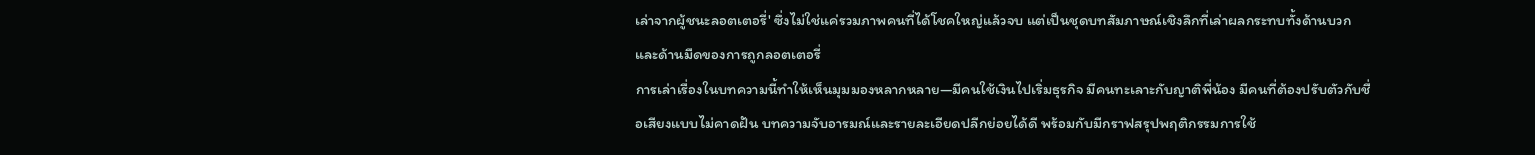เล่าจากผู้ชนะลอตเตอรี่' ซึ่งไม่ใช่แค่รวมภาพคนที่ได้โชคใหญ่แล้วจบ แต่เป็นชุดบทสัมภาษณ์เชิงลึกที่เล่าผลกระทบทั้งด้านบวกและด้านมืดของการถูกลอตเตอรี่
การเล่าเรื่องในบทความนี้ทำให้เห็นมุมมองหลากหลาย—มีคนใช้เงินไปเริ่มธุรกิจ มีคนทะเลาะกับญาติพี่น้อง มีคนที่ต้องปรับตัวกับชื่อเสียงแบบไม่คาดฝัน บทความจับอารมณ์และรายละเอียดปลีกย่อยได้ดี พร้อมกับมีกราฟสรุปพฤติกรรมการใช้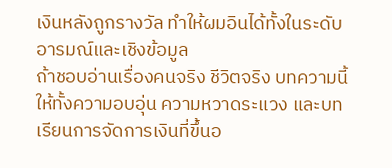เงินหลังถูกรางวัล ทำให้ผมอินได้ทั้งในระดับอารมณ์และเชิงข้อมูล
ถ้าชอบอ่านเรื่องคนจริง ชีวิตจริง บทความนี้ให้ทั้งความอบอุ่น ความหวาดระแวง และบทเรียนการจัดการเงินที่ขึ้นอ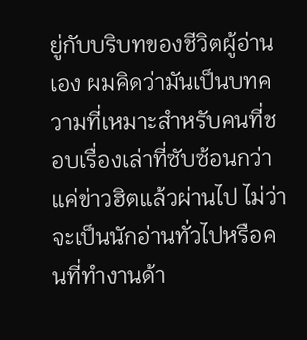ยู่กับบริบทของชีวิตผู้อ่านเอง ผมคิดว่ามันเป็นบทความที่เหมาะสำหรับคนที่ชอบเรื่องเล่าที่ซับซ้อนกว่าแค่ข่าวฮิตแล้วผ่านไป ไม่ว่าจะเป็นนักอ่านทั่วไปหรือคนที่ทำงานด้า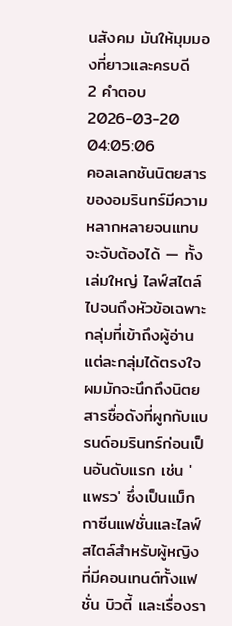นสังคม มันให้มุมมองที่ยาวและครบดี
2 คำตอบ2026-03-20 04:05:06
คอลเลกชันนิตยสารของอมรินทร์มีความหลากหลายจนแทบจะจับต้องได้ — ทั้งเล่มใหญ่ ไลฟ์สไตล์ ไปจนถึงหัวข้อเฉพาะกลุ่มที่เข้าถึงผู้อ่านแต่ละกลุ่มได้ตรงใจ
ผมมักจะนึกถึงนิตยสารชื่อดังที่ผูกกับแบรนด์อมรินทร์ก่อนเป็นอันดับแรก เช่น 'แพรว' ซึ่งเป็นแม็กกาซีนแฟชั่นและไลฟ์สไตล์สำหรับผู้หญิงที่มีคอนเทนต์ทั้งแฟชั่น บิวตี้ และเรื่องรา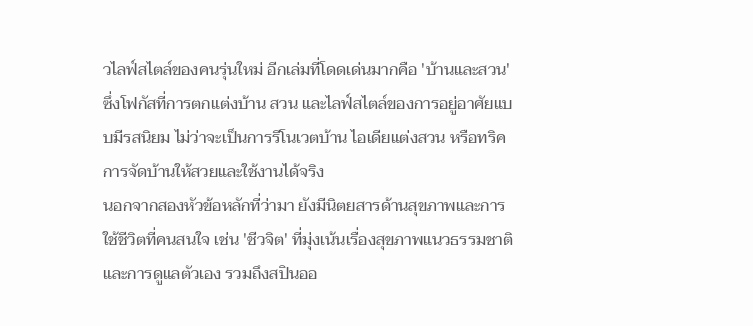วไลฟ์สไตล์ของคนรุ่นใหม่ อีกเล่มที่โดดเด่นมากคือ 'บ้านและสวน' ซึ่งโฟกัสที่การตกแต่งบ้าน สวน และไลฟ์สไตล์ของการอยู่อาศัยแบบมีรสนิยม ไม่ว่าจะเป็นการรีโนเวตบ้าน ไอเดียแต่งสวน หรือทริคการจัดบ้านให้สวยและใช้งานได้จริง
นอกจากสองหัวข้อหลักที่ว่ามา ยังมีนิตยสารด้านสุขภาพและการใช้ชีวิตที่คนสนใจ เช่น 'ชีวจิต' ที่มุ่งเน้นเรื่องสุขภาพแนวธรรมชาติและการดูแลตัวเอง รวมถึงสปินออ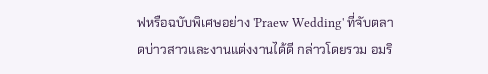ฟหรือฉบับพิเศษอย่าง 'Praew Wedding' ที่จับตลาดบ่าวสาวและงานแต่งงานได้ดี กล่าวโดยรวม อมริ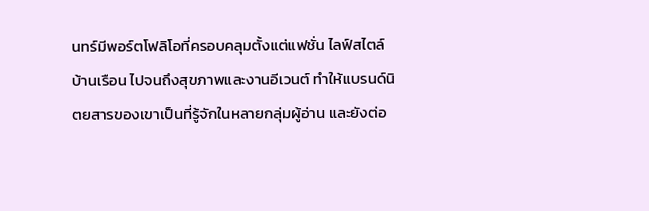นทร์มีพอร์ตโฟลิโอที่ครอบคลุมตั้งแต่แฟชั่น ไลฟ์สไตล์ บ้านเรือน ไปจนถึงสุขภาพและงานอีเวนต์ ทำให้แบรนด์นิตยสารของเขาเป็นที่รู้จักในหลายกลุ่มผู้อ่าน และยังต่อ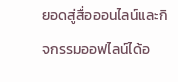ยอดสู่สื่อออนไลน์และกิจกรรมออฟไลน์ได้อ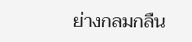ย่างกลมกลืน